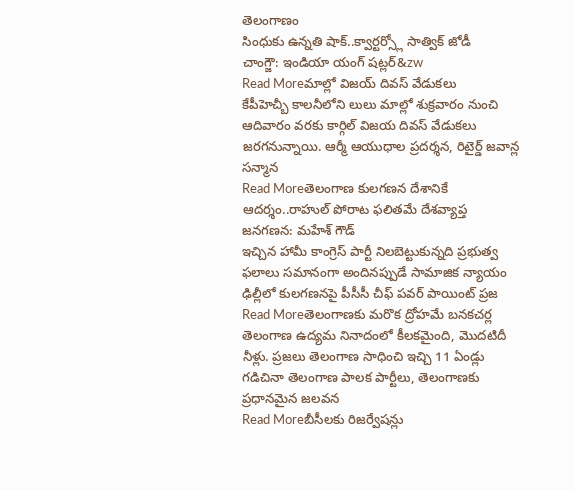తెలంగాణం
సింధుకు ఉన్నతి షాక్..క్వార్టర్స్లో సాత్విక్ జోడీ
చాంగ్జౌ: ఇండియా యంగ్ షట్లర్&zw
Read Moreమాల్లో విజయ్ దివస్ వేడుకలు
కేపీహెచ్బీ కాలనీలోని లులు మాల్లో శుక్రవారం నుంచి ఆదివారం వరకు కార్గిల్ విజయ దివస్ వేడుకలు జరగనున్నాయి. ఆర్మీ ఆయుధాల ప్రదర్శన, రిటైర్డ్ జవాన్ల సన్మాన
Read Moreతెలంగాణ కులగణన దేశానికే ఆదర్శం..రాహుల్ పోరాట ఫలితమే దేశవ్యాప్త జనగణన: మహేశ్ గౌడ్
ఇచ్చిన హామీ కాంగ్రెస్ పార్టీ నిలబెట్టుకున్నది ప్రభుత్వ ఫలాలు సమానంగా అందినప్పుడే సామాజిక న్యాయం ఢిల్లీలో కులగణనపై పీసీసీ చీఫ్ పవర్ పాయింట్ ప్రజ
Read Moreతెలంగాణకు మరొక ద్రోహమే బనకచర్ల
తెలంగాణ ఉద్యమ నినాదంలో కీలకమైంది, మొదటిదీ నీళ్లు. ప్రజలు తెలంగాణ సాధించి ఇచ్చి 11 ఏండ్లు గడిచినా తెలంగాణ పాలక పార్టీలు, తెలంగాణకు ప్రధానమైన జలవన
Read Moreబీసీలకు రిజర్వేషన్లు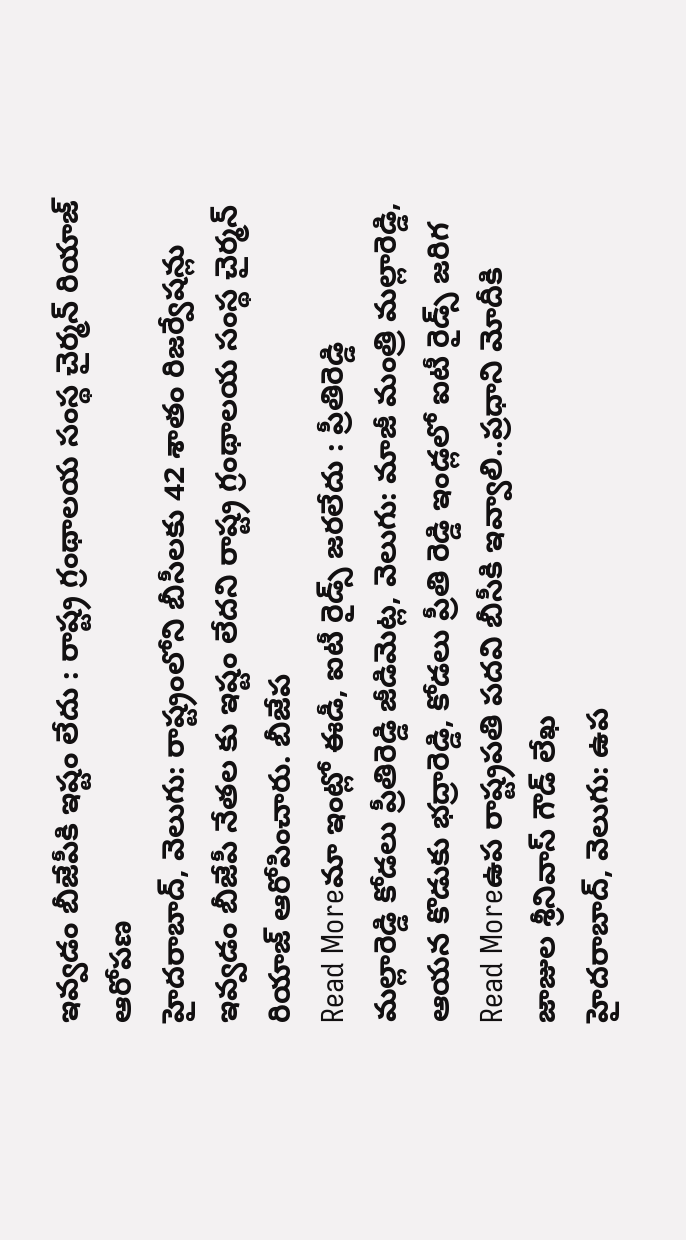ఇవ్వడం బీజేపీకి ఇష్టం లేదు : రాష్ట్ర గ్రంథాలయ సంస్థ చైర్మన్ రియాజ్ ఆరోపణ
హైదరాబాద్, వెలుగు: రాష్ట్రంలోని బీసీలకు 42 శాతం రిజర్వేషన్లు ఇవ్వడం బీజేపీ నేతల కు ఇష్టం లేదని రాష్ట్ర గ్రంథాలయ సంస్థ చైర్మన్ రియాజ్ ఆరోపించారు. బీజేప
Read Moreమా ఇంట్లో ఈడీ, ఐటీ రైడ్స్ జరలేదు : ప్రీతిరెడ్డి
మల్లారెడ్డి కోడలు ప్రీతిరెడ్డి జీడిమెట్ల, వెలుగు: మాజీ మంత్రి మల్లారెడ్డి, ఆయన కొడుకు భద్రారెడ్డి, కోడలు ప్రీతి రెడ్డి ఇండ్లలో ఐటీ రైడ్స్ జరిగ
Read Moreఉప రాష్ట్రపతి పదవి బీసీకి ఇవ్వాలి..ప్రధాని మోదీకి జాజుల శ్రీనివాస్ గౌడ్ లేఖ
హైదరాబాద్, వెలుగు: ఉప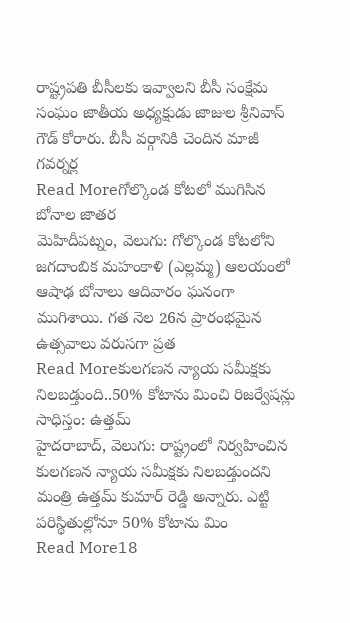రాష్ట్రపతి బీసీలకు ఇవ్వాలని బీసీ సంక్షేమ సంఘం జాతీయ అధ్యక్షుడు జాజుల శ్రీనివాస్ గౌడ్ కోరారు. బీసీ వర్గానికి చెందిన మాజీ గవర్నర్ల
Read Moreగోల్కొండ కోటలో ముగిసిన బోనాల జాతర
మెహిదీపట్నం, వెలుగు: గోల్కొండ కోటలోని జగదాంబిక మహంకాళి (ఎల్లమ్మ) ఆలయంలో ఆషాఢ బోనాలు ఆదివారం ఘనంగా ముగిశాయి. గత నెల 26న ప్రారంభమైన ఉత్సవాలు వరుసగా ప్రత
Read Moreకులగణన న్యాయ సమీక్షకు నిలబడ్తుంది..50% కోటాను మించి రిజర్వేషన్లు సాధిస్తం: ఉత్తమ్
హైదరాబాద్, వెలుగు: రాష్ట్రంలో నిర్వహించిన కులగణన న్యాయ సమీక్షకు నిలబడ్తుందని మంత్రి ఉత్తమ్ కుమార్ రెడ్డి అన్నారు. ఎట్టి పరిస్థితుల్లోనూ 50% కోటాను మిం
Read More18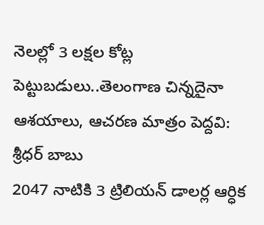నెలల్లో 3 లక్షల కోట్ల పెట్టుబడులు..తెలంగాణ చిన్నదైనా ఆశయాలు, ఆచరణ మాత్రం పెద్దవి: శ్రీధర్ బాబు
2047 నాటికి 3 ట్రిలియన్ డాలర్ల ఆర్ధిక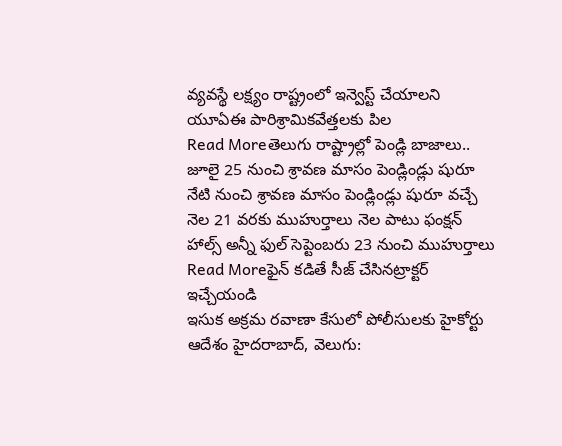వ్యవస్థే లక్ష్యం రాష్ట్రంలో ఇన్వెస్ట్ చేయాలని యూఏఈ పారిశ్రామికవేత్తలకు పిల
Read Moreతెలుగు రాష్ట్రాల్లో పెండ్లి బాజాలు.. జూలై 25 నుంచి శ్రావణ మాసం పెండ్లిండ్లు షురూ
నేటి నుంచి శ్రావణ మాసం పెండ్లిండ్లు షురూ వచ్చే నెల 21 వరకు ముహుర్తాలు నెల పాటు ఫంక్షన్ హాల్స్ అన్నీ ఫుల్ సెప్టెంబరు 23 నుంచి ముహుర్తాలు
Read Moreఫైన్ కడితే సీజ్ చేసినట్రాక్టర్ ఇచ్చేయండి
ఇసుక అక్రమ రవాణా కేసులో పోలీసులకు హైకోర్టు ఆదేశం హైదరాబాద్, వెలుగు: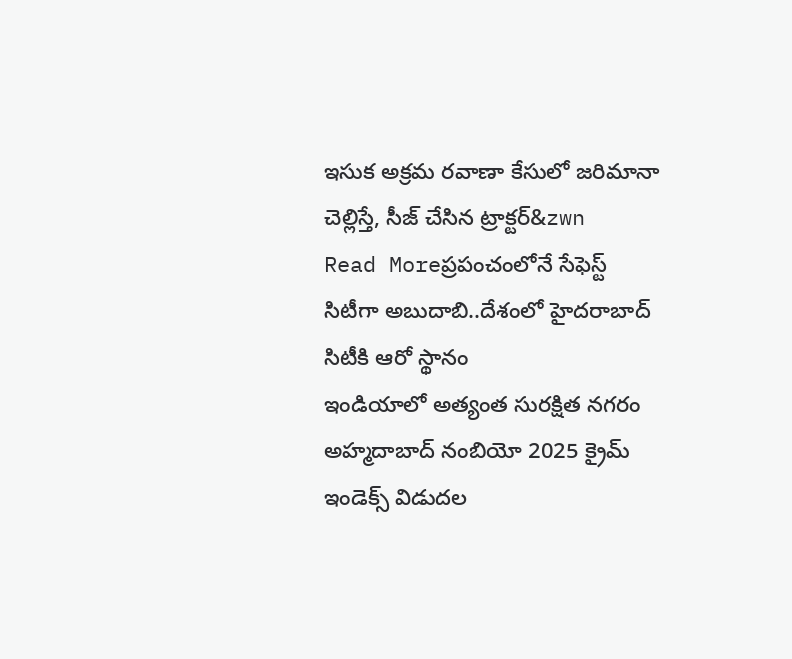ఇసుక అక్రమ రవాణా కేసులో జరిమానా చెల్లిస్తే, సీజ్ చేసిన ట్రాక్టర్&zwn
Read Moreప్రపంచంలోనే సేఫెస్ట్ సిటీగా అబుదాబి..దేశంలో హైదరాబాద్ సిటీకి ఆరో స్థానం
ఇండియాలో అత్యంత సురక్షిత నగరం అహ్మదాబాద్ నంబియో 2025 క్రైమ్ ఇండెక్స్ విడుదల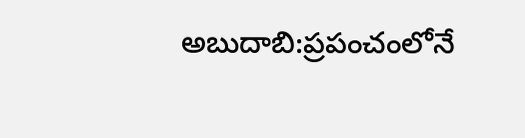అబుదాబి:ప్రపంచంలోనే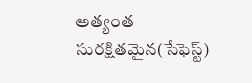అత్యంత సురక్షితమైన(సేఫెస్ట్)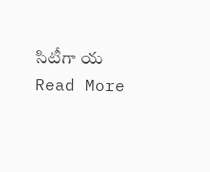సిటీగా య
Read More